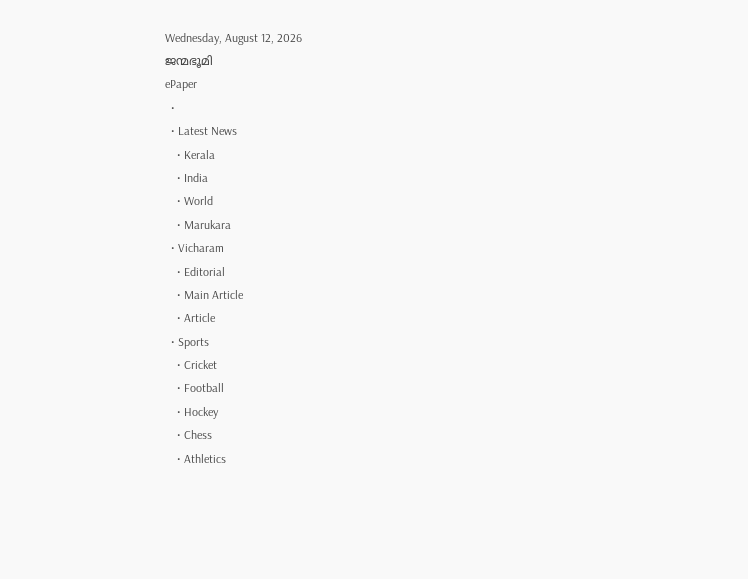Wednesday, August 12, 2026
ജന്മഭൂമി
ePaper
  •
  • Latest News
    • Kerala
    • India
    • World
    • Marukara
  • Vicharam
    • Editorial
    • Main Article
    • Article
  • Sports
    • Cricket
    • Football
    • Hockey
    • Chess
    • Athletics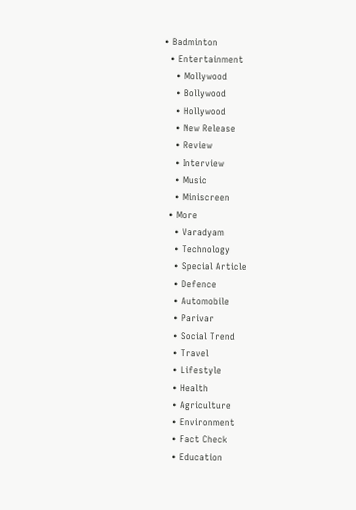• Badminton
  • Entertainment
    • Mollywood
    • Bollywood
    • Hollywood
    • New Release
    • Review
    • Interview
    • Music
    • Miniscreen
  • More
    • Varadyam
    • Technology
    • Special Article
    • Defence
    • Automobile
    • Parivar
    • Social Trend
    • Travel
    • Lifestyle
    • Health
    • Agriculture
    • Environment
    • Fact Check
    • Education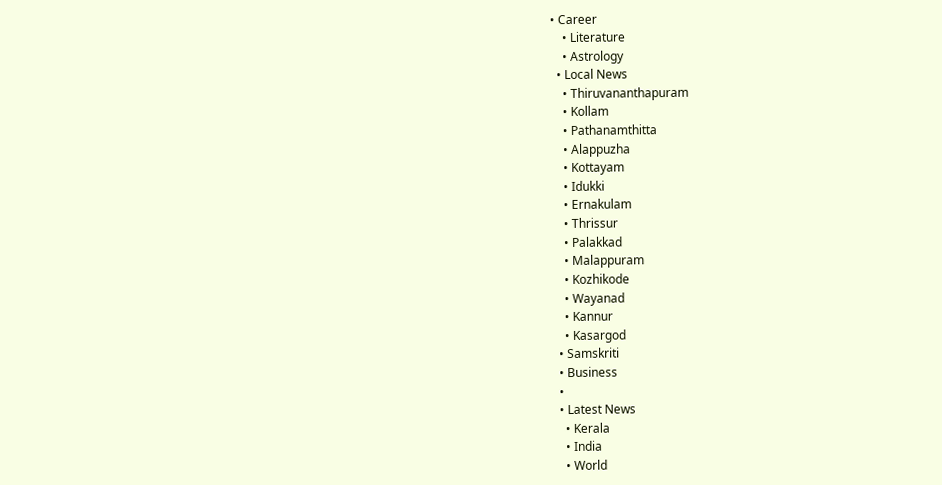• Career
    • Literature
    • Astrology
  • Local News
    • Thiruvananthapuram
    • Kollam
    • Pathanamthitta
    • Alappuzha
    • Kottayam
    • Idukki
    • Ernakulam
    • Thrissur
    • Palakkad
    • Malappuram
    • Kozhikode
    • Wayanad
    • Kannur
    • Kasargod
  • Samskriti
  • Business
  •
  • Latest News
    • Kerala
    • India
    • World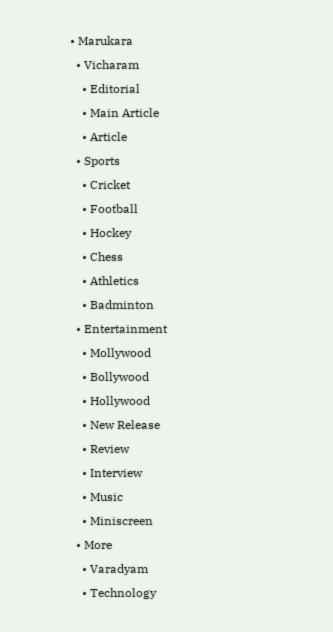• Marukara
  • Vicharam
    • Editorial
    • Main Article
    • Article
  • Sports
    • Cricket
    • Football
    • Hockey
    • Chess
    • Athletics
    • Badminton
  • Entertainment
    • Mollywood
    • Bollywood
    • Hollywood
    • New Release
    • Review
    • Interview
    • Music
    • Miniscreen
  • More
    • Varadyam
    • Technology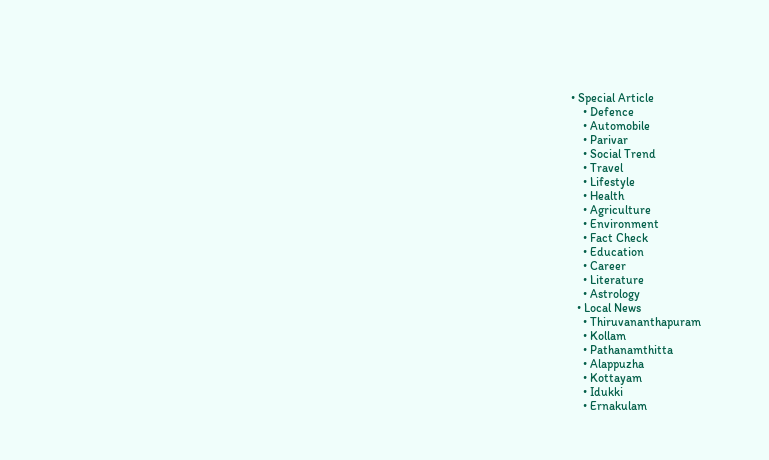• Special Article
    • Defence
    • Automobile
    • Parivar
    • Social Trend
    • Travel
    • Lifestyle
    • Health
    • Agriculture
    • Environment
    • Fact Check
    • Education
    • Career
    • Literature
    • Astrology
  • Local News
    • Thiruvananthapuram
    • Kollam
    • Pathanamthitta
    • Alappuzha
    • Kottayam
    • Idukki
    • Ernakulam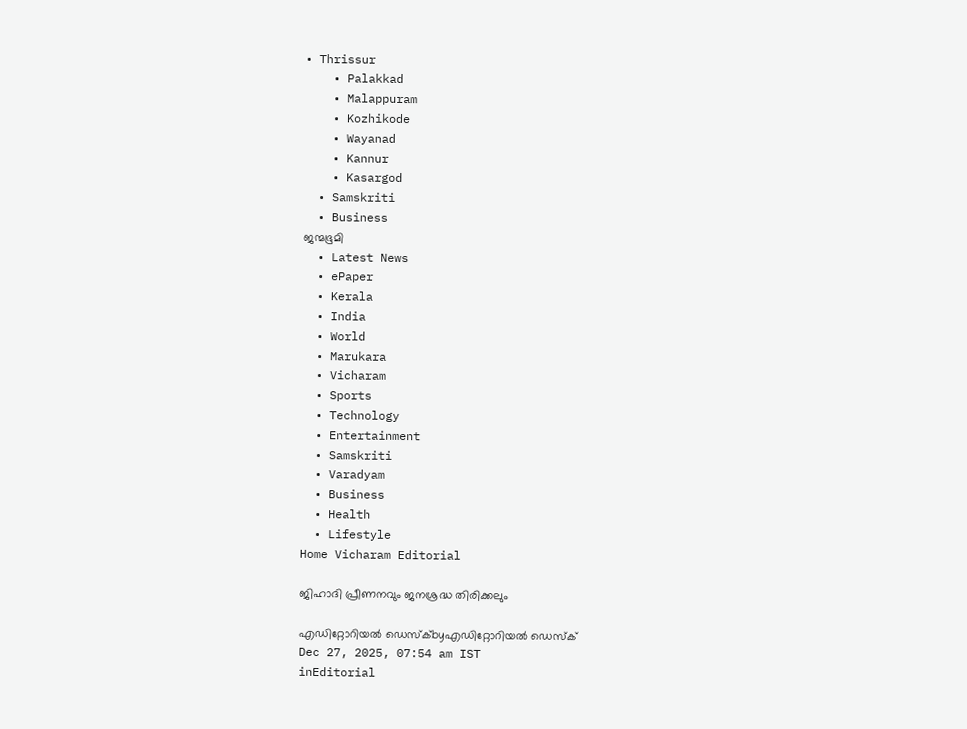• Thrissur
    • Palakkad
    • Malappuram
    • Kozhikode
    • Wayanad
    • Kannur
    • Kasargod
  • Samskriti
  • Business
ജന്മഭൂമി
  • Latest News
  • ePaper
  • Kerala
  • India
  • World
  • Marukara
  • Vicharam
  • Sports
  • Technology
  • Entertainment
  • Samskriti
  • Varadyam
  • Business
  • Health
  • Lifestyle
Home Vicharam Editorial

ജിഹാദി പ്രീണനവും ജനശ്രദ്ധ തിരിക്കലും

എഡിറ്റോറിയൽ ഡെസ്ക്byഎഡിറ്റോറിയൽ ഡെസ്ക്
Dec 27, 2025, 07:54 am IST
inEditorial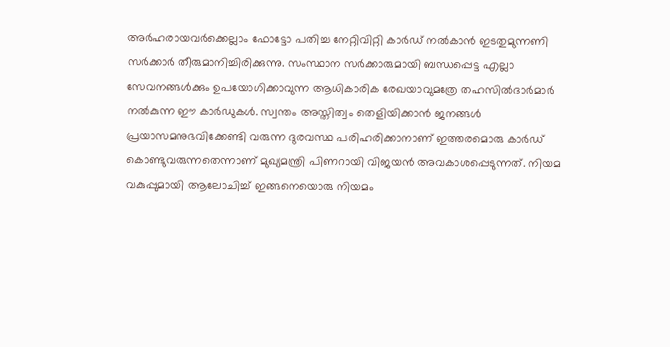അര്‍ഹരായവര്‍ക്കെല്ലാം ഫോട്ടോ പതിച്ച നേറ്റിവിറ്റി കാര്‍ഡ് നല്‍കാന്‍ ഇടതുമുന്നണി സര്‍ക്കാര്‍ തീരുമാനിച്ചിരിക്കുന്നു. സംസ്ഥാന സര്‍ക്കാരുമായി ബന്ധപ്പെട്ട എല്ലാ സേവനങ്ങള്‍ക്കും ഉപയോഗിക്കാവുന്ന ആധികാരിക രേഖയാവുമത്രേ തഹസില്‍ദാര്‍മാര്‍ നല്‍കുന്ന ഈ കാര്‍ഡുകള്‍. സ്വന്തം അസ്തിത്വം തെളിയിക്കാന്‍ ജനങ്ങള്‍ പ്രയാസമനുഭവിക്കേണ്ടി വരുന്ന ദുരവസ്ഥ പരിഹരിക്കാനാണ് ഇത്തരമൊരു കാര്‍ഡ് കൊണ്ടുവരുന്നതെന്നാണ് മുഖ്യമന്ത്രി പിണറായി വിജയന്‍ അവകാശപ്പെടുന്നത്. നിയമ വകുപ്പുമായി ആലോചിച്ച് ഇങ്ങനെയൊരു നിയമം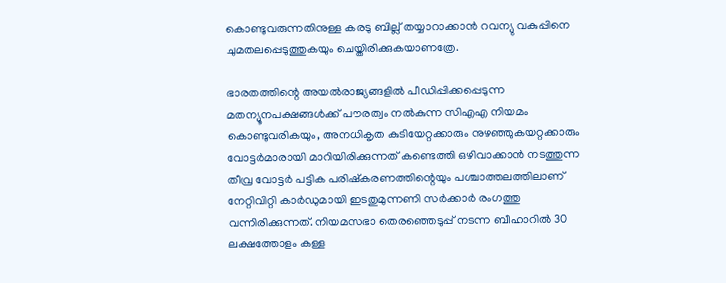കൊണ്ടുവരുന്നതിനുള്ള കരടു ബില്ല് തയ്യാറാക്കാന്‍ റവന്യു വകുപ്പിനെ ചുമതലപ്പെടുത്തുകയും ചെയ്തിരിക്കുകയാണത്രേ.

ഭാരതത്തിന്റെ അയല്‍രാജ്യങ്ങളില്‍ പീഡിപ്പിക്കപ്പെടുന്ന മതന്യൂനപക്ഷങ്ങള്‍ക്ക് പൗരത്വം നല്‍കുന്ന സിഎഎ നിയമം കൊണ്ടുവരികയും, അനധികൃത കുടിയേറ്റക്കാരും നുഴഞ്ഞുകയറ്റക്കാരും വോട്ടര്‍മാരായി മാറിയിരിക്കുന്നത് കണ്ടെത്തി ഒഴിവാക്കാന്‍ നടത്തുന്ന തീവ്ര വോട്ടര്‍ പട്ടിക പരിഷ്‌കരണത്തിന്റെയും പശ്ചാത്തലത്തിലാണ് നേറ്റിവിറ്റി കാര്‍ഡുമായി ഇടതുമുന്നണി സര്‍ക്കാര്‍ രംഗത്തു വന്നിരിക്കുന്നത്. നിയമസഭാ തെരഞ്ഞെടുപ്പ് നടന്ന ബീഹാറില്‍ 30 ലക്ഷത്തോളം കള്ള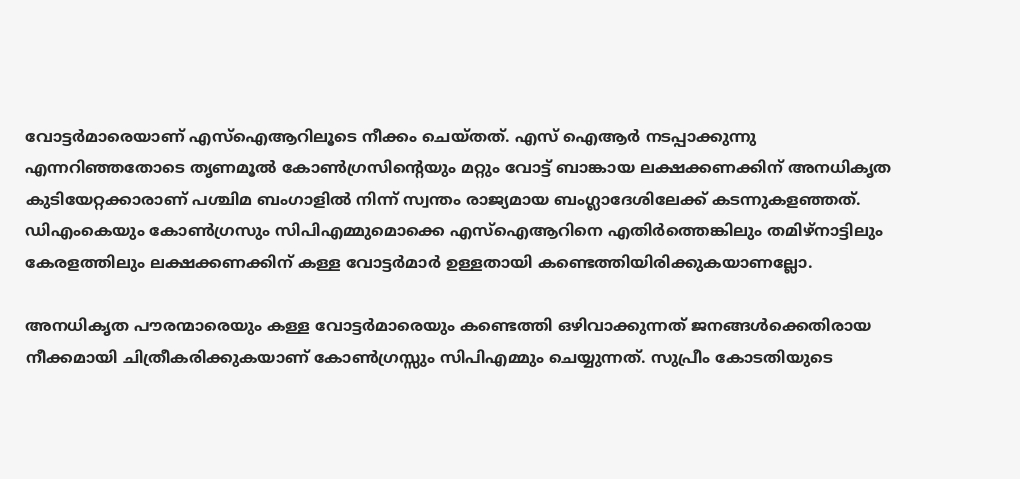വോട്ടര്‍മാരെയാണ് എസ്‌ഐആറിലൂടെ നീക്കം ചെയ്തത്. എസ് ഐആര്‍ നടപ്പാക്കുന്നു എന്നറിഞ്ഞതോടെ തൃണമൂല്‍ കോണ്‍ഗ്രസിന്റെയും മറ്റും വോട്ട് ബാങ്കായ ലക്ഷക്കണക്കിന് അനധികൃത കുടിയേറ്റക്കാരാണ് പശ്ചിമ ബംഗാളില്‍ നിന്ന് സ്വന്തം രാജ്യമായ ബംഗ്ലാദേശിലേക്ക് കടന്നുകളഞ്ഞത്. ഡിഎംകെയും കോണ്‍ഗ്രസും സിപിഎമ്മുമൊക്കെ എസ്‌ഐആറിനെ എതിര്‍ത്തെങ്കിലും തമിഴ്‌നാട്ടിലും കേരളത്തിലും ലക്ഷക്കണക്കിന് കള്ള വോട്ടര്‍മാര്‍ ഉള്ളതായി കണ്ടെത്തിയിരിക്കുകയാണല്ലോ.

അനധികൃത പൗരന്മാരെയും കള്ള വോട്ടര്‍മാരെയും കണ്ടെത്തി ഒഴിവാക്കുന്നത് ജനങ്ങള്‍ക്കെതിരായ നീക്കമായി ചിത്രീകരിക്കുകയാണ് കോണ്‍ഗ്രസ്സും സിപിഎമ്മും ചെയ്യുന്നത്. സുപ്രീം കോടതിയുടെ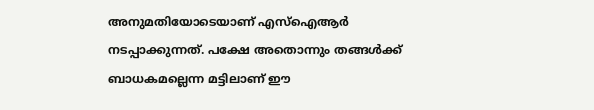അനുമതിയോടെയാണ് എസ്‌ഐആര്‍ നടപ്പാക്കുന്നത്. പക്ഷേ അതൊന്നും തങ്ങള്‍ക്ക് ബാധകമല്ലെന്ന മട്ടിലാണ് ഈ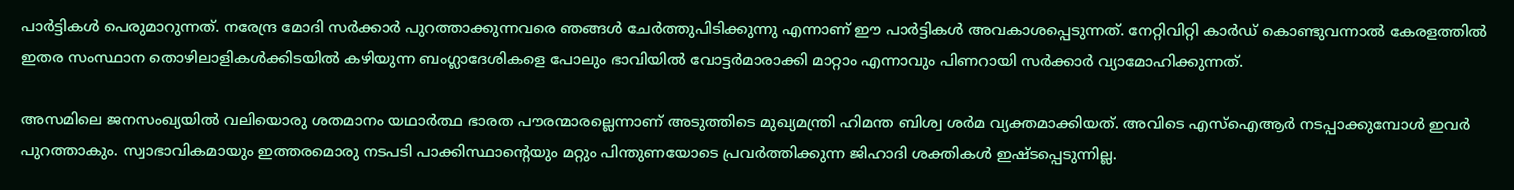പാര്‍ട്ടികള്‍ പെരുമാറുന്നത്. നരേന്ദ്ര മോദി സര്‍ക്കാര്‍ പുറത്താക്കുന്നവരെ ഞങ്ങള്‍ ചേര്‍ത്തുപിടിക്കുന്നു എന്നാണ് ഈ പാര്‍ട്ടികള്‍ അവകാശപ്പെടുന്നത്. നേറ്റിവിറ്റി കാര്‍ഡ് കൊണ്ടുവന്നാല്‍ കേരളത്തില്‍ ഇതര സംസ്ഥാന തൊഴിലാളികള്‍ക്കിടയില്‍ കഴിയുന്ന ബംഗ്ലാദേശികളെ പോലും ഭാവിയില്‍ വോട്ടര്‍മാരാക്കി മാറ്റാം എന്നാവും പിണറായി സര്‍ക്കാര്‍ വ്യാമോഹിക്കുന്നത്.

അസമിലെ ജനസംഖ്യയില്‍ വലിയൊരു ശതമാനം യഥാര്‍ത്ഥ ഭാരത പൗരന്മാരല്ലെന്നാണ് അടുത്തിടെ മുഖ്യമന്ത്രി ഹിമന്ത ബിശ്വ ശര്‍മ വ്യക്തമാക്കിയത്. അവിടെ എസ്‌ഐആര്‍ നടപ്പാക്കുമ്പോള്‍ ഇവര്‍ പുറത്താകും. സ്വാഭാവികമായും ഇത്തരമൊരു നടപടി പാക്കിസ്ഥാന്റെയും മറ്റും പിന്തുണയോടെ പ്രവര്‍ത്തിക്കുന്ന ജിഹാദി ശക്തികള്‍ ഇഷ്ടപ്പെടുന്നില്ല.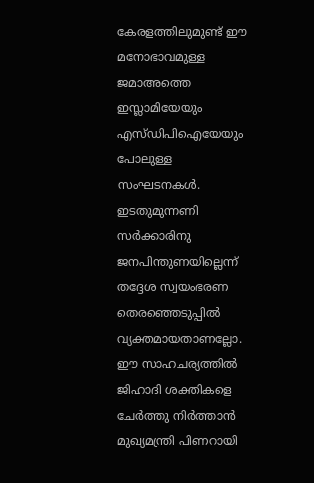കേരളത്തിലുമുണ്ട് ഈ മനോഭാവമുള്ള ജമാഅത്തെ ഇസ്ലാമിയേയും എസ്ഡിപിഐയേയും പോലുള്ള സംഘടനകള്‍. ഇടതുമുന്നണി സര്‍ക്കാരിനു ജനപിന്തുണയില്ലെന്ന് തദ്ദേശ സ്വയംഭരണ തെരഞ്ഞെടുപ്പില്‍ വ്യക്തമായതാണല്ലോ. ഈ സാഹചര്യത്തില്‍ ജിഹാദി ശക്തികളെ ചേര്‍ത്തു നിര്‍ത്താന്‍ മുഖ്യമന്ത്രി പിണറായി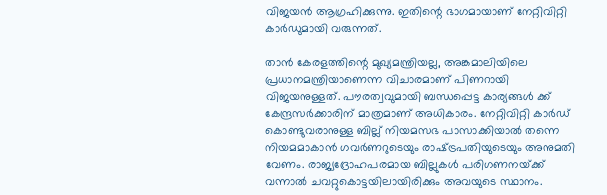വിജയന്‍ ആഗ്രഹിക്കുന്നു. ഇതിന്റെ ഭാഗമായാണ് നേറ്റിവിറ്റി കാര്‍ഡുമായി വരുന്നത്.

താന്‍ കേരളത്തിന്റെ മുഖ്യമന്ത്രിയല്ല, അങ്കമാലിയിലെ പ്രധാനമന്ത്രിയാണെന്ന വിചാരമാണ് പിണറായി വിജയനുള്ളത്. പൗരത്വവുമായി ബന്ധപ്പെട്ട കാര്യങ്ങള്‍ ക്ക് കേന്ദ്രസര്‍ക്കാരിന് മാത്രമാണ് അധികാരം. നേറ്റിവിറ്റി കാര്‍ഡ് കൊണ്ടുവരാനുള്ള ബില്ല് നിയമസഭ പാസാക്കിയാല്‍ തന്നെ നിയമമാകാന്‍ ഗവര്‍ണറുടെയും രാഷ്‌ട്രപതിയുടെയും അനുമതി വേണം. രാജ്യദ്രോഹപരമായ ബില്ലുകള്‍ പരിഗണനയ്‌ക്ക് വന്നാല്‍ ചവറ്റുകൊട്ടയിലായിരിക്കും അവയുടെ സ്ഥാനം.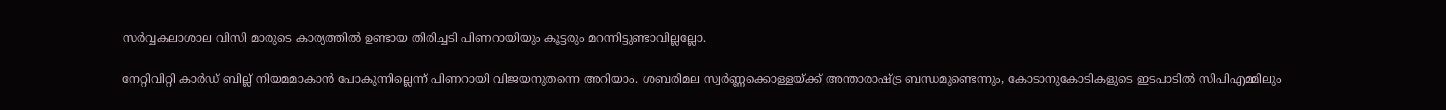സര്‍വ്വകലാശാല വിസി മാരുടെ കാര്യത്തില്‍ ഉണ്ടായ തിരിച്ചടി പിണറായിയും കൂട്ടരും മറന്നിട്ടുണ്ടാവില്ലല്ലോ.

നേറ്റിവിറ്റി കാര്‍ഡ് ബില്ല് നിയമമാകാന്‍ പോകുന്നില്ലെന്ന് പിണറായി വിജയനുതന്നെ അറിയാം. ശബരിമല സ്വര്‍ണ്ണക്കൊള്ളയ്‌ക്ക് അന്താരാഷ്‌ട്ര ബന്ധമുണ്ടെന്നും, കോടാനുകോടികളുടെ ഇടപാടില്‍ സിപിഎമ്മിലും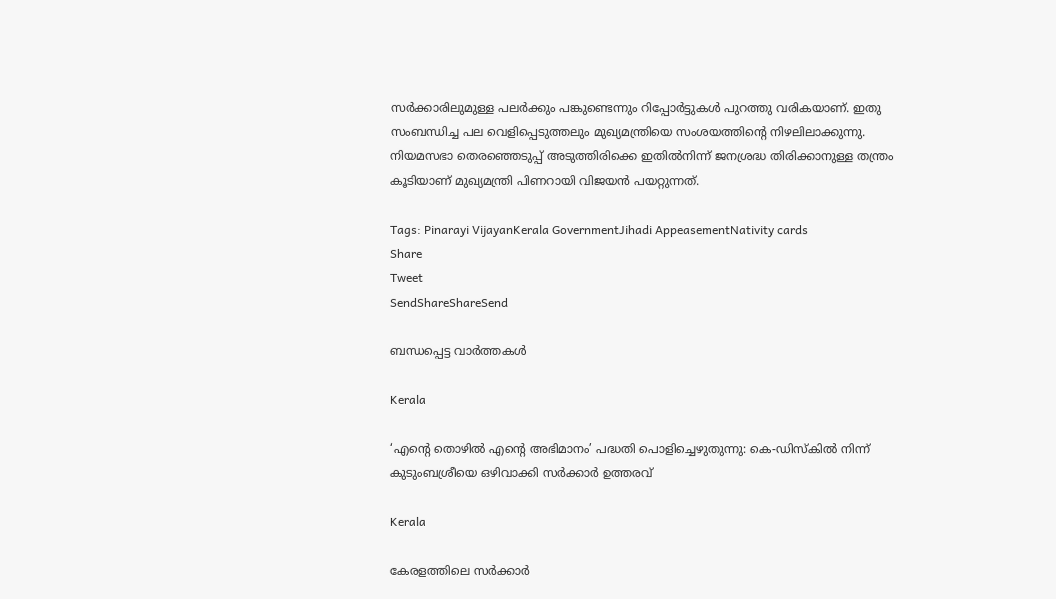സര്‍ക്കാരിലുമുള്ള പലര്‍ക്കും പങ്കുണ്ടെന്നും റിപ്പോര്‍ട്ടുകള്‍ പുറത്തു വരികയാണ്. ഇതു സംബന്ധിച്ച പല വെളിപ്പെടുത്തലും മുഖ്യമന്ത്രിയെ സംശയത്തിന്റെ നിഴലിലാക്കുന്നു. നിയമസഭാ തെരഞ്ഞെടുപ്പ് അടുത്തിരിക്കെ ഇതില്‍നിന്ന് ജനശ്രദ്ധ തിരിക്കാനുള്ള തന്ത്രം കൂടിയാണ് മുഖ്യമന്ത്രി പിണറായി വിജയന്‍ പയറ്റുന്നത്.

Tags: Pinarayi VijayanKerala GovernmentJihadi AppeasementNativity cards
Share
Tweet
SendShareShareSend

ബന്ധപ്പെട്ട വാര്‍ത്തകള്‍

Kerala

‘എന്റെ തൊഴിൽ എന്റെ അഭിമാനം’ പദ്ധതി പൊളിച്ചെഴുതുന്നു: കെ-ഡിസ്കിൽ നിന്ന് കുടുംബശ്രീയെ ഒഴിവാക്കി സർക്കാർ ഉത്തരവ്

Kerala

കേരളത്തിലെ സര്‍ക്കാര്‍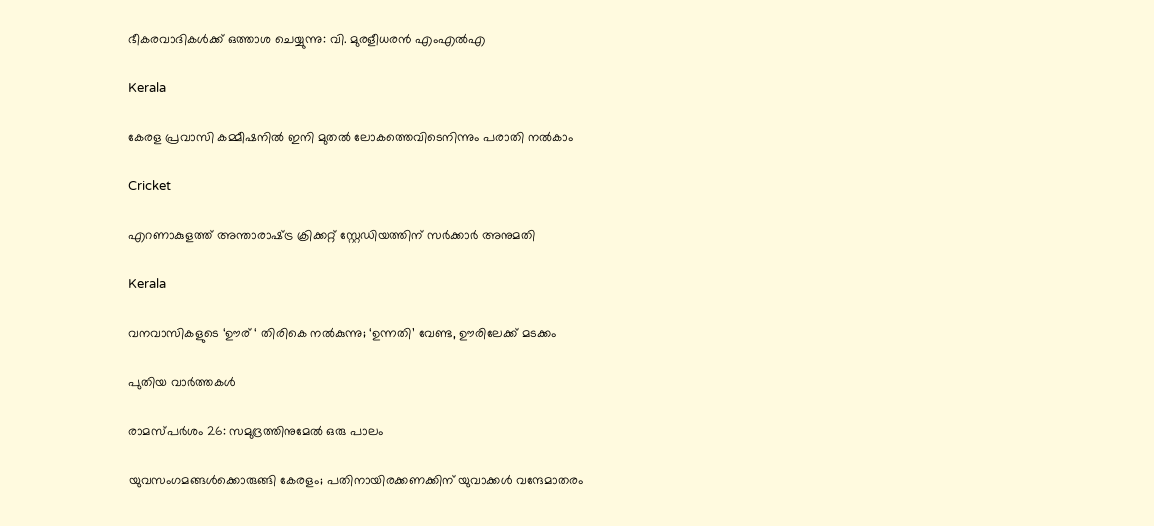ഭീകരവാദികള്‍ക്ക് ഒത്താശ ചെയ്യുന്നു: വി. മുരളീധരന്‍ എംഎല്‍എ

Kerala

കേരള പ്രവാസി കമ്മീഷനില്‍ ഇനി മുതല്‍ ലോകത്തെവിടെനിന്നും പരാതി നല്‍കാം

Cricket

എറണാകുളത്ത് അന്താരാഷ്‌ട്ര ക്രിക്കറ്റ് സ്റ്റേഡിയത്തിന് സര്‍ക്കാര്‍ അനുമതി

Kerala

വനവാസികളുടെ ‘ഊര് ‘ തിരികെ നല്‍കുന്നു; ‘ഉന്നതി’ വേണ്ട, ഊരിലേക്ക് മടക്കം

പുതിയ വാര്‍ത്തകള്‍

രാമസ്പര്‍ശം 26: സമുദ്രത്തിനുമേല്‍ ഒരു പാലം

യുവസംഗമങ്ങള്‍ക്കൊരുങ്ങി കേരളം; പതിനായിരക്കണക്കിന് യുവാക്കള്‍ വന്ദേമാതരം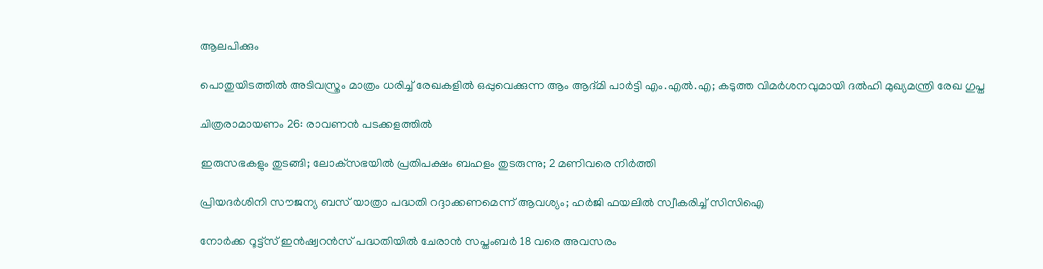ആലപിക്കും

പൊതുയിടത്തിൽ അടിവസ്ത്രം മാത്രം ധരിച്ച് രേഖകളിൽ ഒപ്പുവെക്കുന്ന ആം ആദ്മി പാർട്ടി എം.എൽ.എ; കടുത്ത വിമർശനവുമായി ദല്‍ഹി മുഖ്യമന്ത്രി രേഖ ഗുപ്ത

ചിത്രരാമായണം 26: രാവണന്‍ പടക്കളത്തില്‍

ഇരുസഭകളും തുടങ്ങി; ലോക്‌സഭയിൽ പ്രതിപക്ഷം ബഹളം തുടരുന്നു; 2 മണിവരെ നിർത്തി

പ്രിയദർശിനി സൗജന്യ ബസ് യാത്രാ പദ്ധതി റദ്ദാക്കണമെന്ന് ആവശ്യം; ഹർജി ഫയലിൽ സ്വീകരിച്ച് സിസിഐ

നോര്‍ക്ക റൂട്ട്‌സ് ഇന്‍ഷ്വറന്‍സ് പദ്ധതിയില്‍ ചേരാന്‍ സപ്തംബര്‍ 18 വരെ അവസരം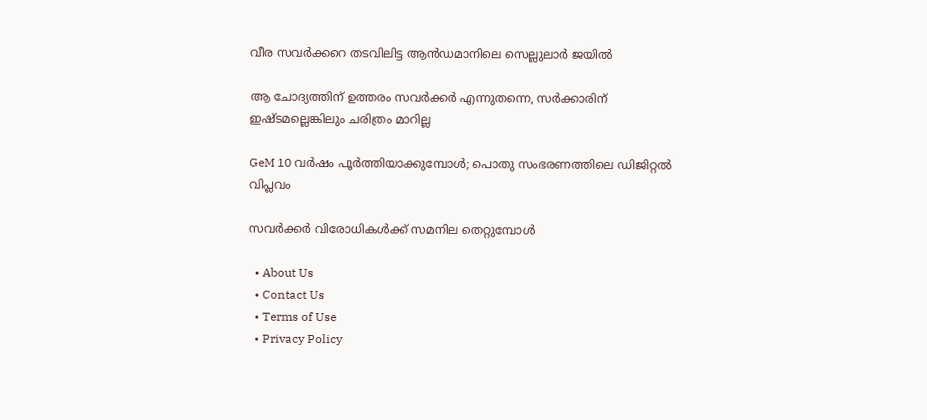വീര സവര്‍ക്കറെ തടവിലിട്ട ആന്‍ഡമാനിലെ സെല്ലുലാര്‍ ജയില്‍

ആ ചോദ്യത്തിന് ഉത്തരം സവര്‍ക്കര്‍ എന്നുതന്നെ, സര്‍ക്കാരിന് ഇഷ്ടമല്ലെങ്കിലും ചരിത്രം മാറില്ല

GeM 10 വര്‍ഷം പൂര്‍ത്തിയാക്കുമ്പോള്‍; പൊതു സംഭരണത്തിലെ ഡിജിറ്റല്‍ വിപ്ലവം

സവര്‍ക്കര്‍ വിരോധികള്‍ക്ക് സമനില തെറ്റുമ്പോള്‍

  • About Us
  • Contact Us
  • Terms of Use
  • Privacy Policy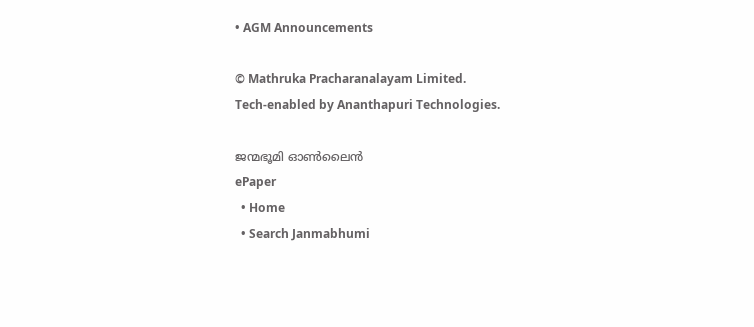• AGM Announcements

© Mathruka Pracharanalayam Limited.
Tech-enabled by Ananthapuri Technologies.

ജന്മഭൂമി ഓണ്‍ലൈന്‍
ePaper
  • Home
  • Search Janmabhumi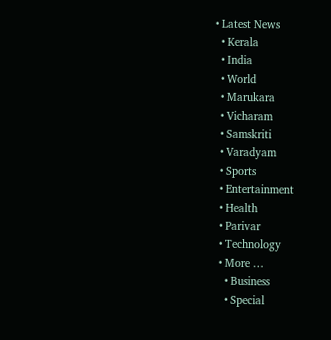• Latest News
  • Kerala
  • India
  • World
  • Marukara
  • Vicharam
  • Samskriti
  • Varadyam
  • Sports
  • Entertainment
  • Health
  • Parivar
  • Technology
  • More …
    • Business
    • Special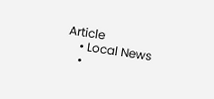Article
    • Local News
    •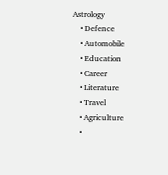Astrology
    • Defence
    • Automobile
    • Education
    • Career
    • Literature
    • Travel
    • Agriculture
    •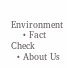Environment
    • Fact Check
  • About Us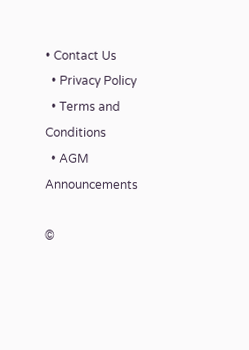• Contact Us
  • Privacy Policy
  • Terms and Conditions
  • AGM Announcements

©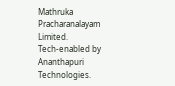Mathruka Pracharanalayam Limited.
Tech-enabled by Ananthapuri Technologies.